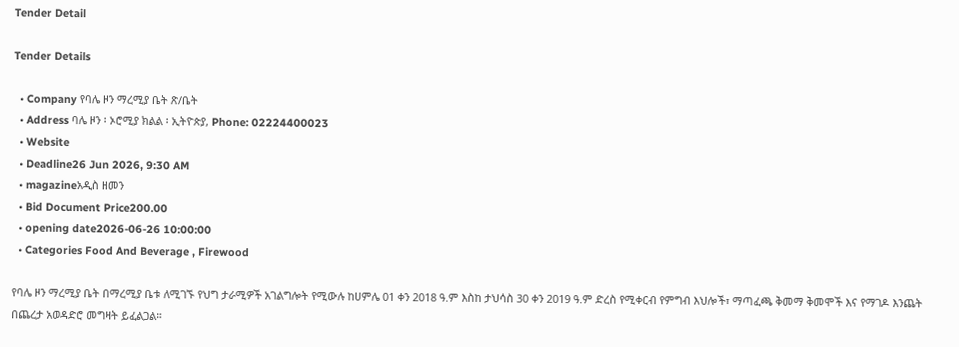Tender Detail

Tender Details

  • Company የባሌ ዞን ማረሚያ ቤት ጽ/ቤት
  • Address ባሌ ዞን ፡ ኦሮሚያ ክልል ፡ ኢትዮጵያ, Phone: 02224400023
  • Website
  • Deadline26 Jun 2026, 9:30 AM
  • magazineአዲስ ዘመን
  • Bid Document Price200.00
  • opening date2026-06-26 10:00:00
  • Categories Food And Beverage , Firewood

የባሌ ዞን ማረሚያ ቤት በማረሚያ ቤቱ ለሚገኙ የህግ ታራሚዎች አገልግሎት የሚውሉ ከሀምሌ 01 ቀን 2018 ዓ.ም እስከ ታህሳስ 30 ቀን 2019 ዓ.ም ድረስ የሚቀርብ የምግብ እህሎች፣ ማጣፈጫ ቅመማ ቅመሞች እና የማገዶ እንጨት በጨረታ አወዳድሮ መግዛት ይፈልጋል።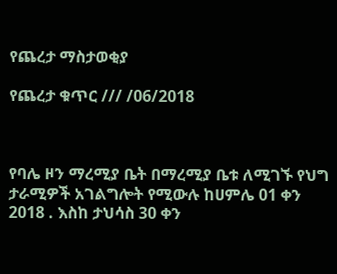የጨረታ ማስታወቂያ

የጨረታ ቁጥር /// /06/2018



የባሌ ዞን ማረሚያ ቤት በማረሚያ ቤቱ ለሚገኙ የህግ ታራሚዎች አገልግሎት የሚውሉ ከሀምሌ 01 ቀን 2018 . እስከ ታህሳስ 30 ቀን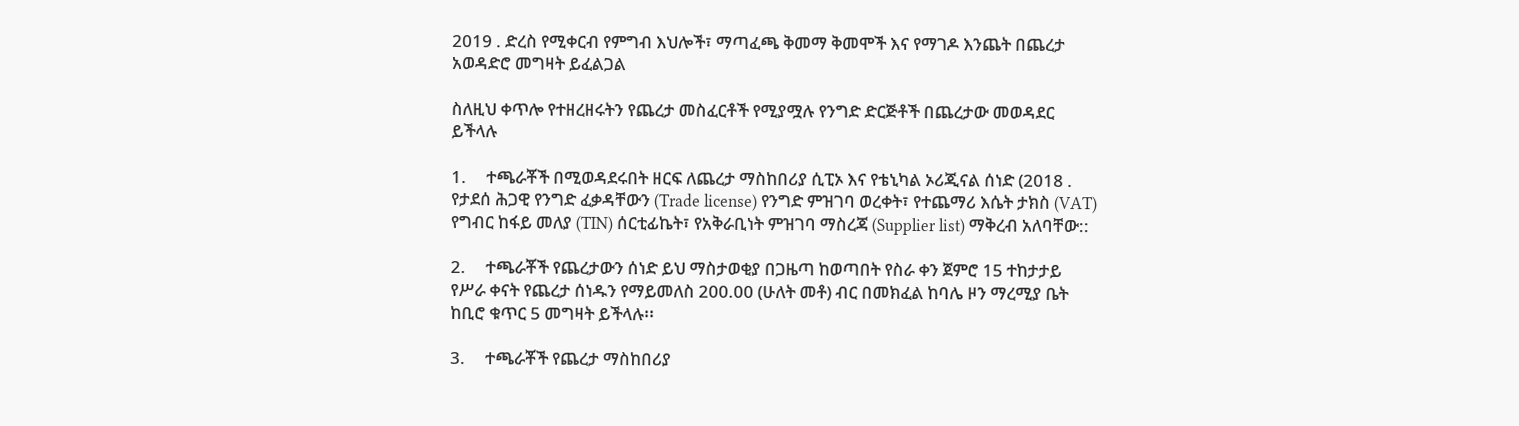2019 . ድረስ የሚቀርብ የምግብ እህሎች፣ ማጣፈጫ ቅመማ ቅመሞች እና የማገዶ እንጨት በጨረታ አወዳድሮ መግዛት ይፈልጋል

ስለዚህ ቀጥሎ የተዘረዘሩትን የጨረታ መስፈርቶች የሚያሟሉ የንግድ ድርጅቶች በጨረታው መወዳደር ይችላሉ

1.     ተጫራቾች በሚወዳደሩበት ዘርፍ ለጨረታ ማስከበሪያ ሲፒኦ እና የቴኒካል ኦሪጂናል ሰነድ (2018 . የታደሰ ሕጋዊ የንግድ ፈቃዳቸውን (Trade license) የንግድ ምዝገባ ወረቀት፣ የተጨማሪ እሴት ታክስ (VAT) የግብር ከፋይ መለያ (TIN) ሰርቲፊኬት፣ የአቅራቢነት ምዝገባ ማስረጃ (Supplier list) ማቅረብ አለባቸው::

2.     ተጫራቾች የጨረታውን ሰነድ ይህ ማስታወቂያ በጋዜጣ ከወጣበት የስራ ቀን ጀምሮ 15 ተከታታይ የሥራ ቀናት የጨረታ ሰነዱን የማይመለስ 200.00 (ሁለት መቶ) ብር በመክፈል ከባሌ ዞን ማረሚያ ቤት ከቢሮ ቁጥር 5 መግዛት ይችላሉ፡፡

3.     ተጫራቾች የጨረታ ማስከበሪያ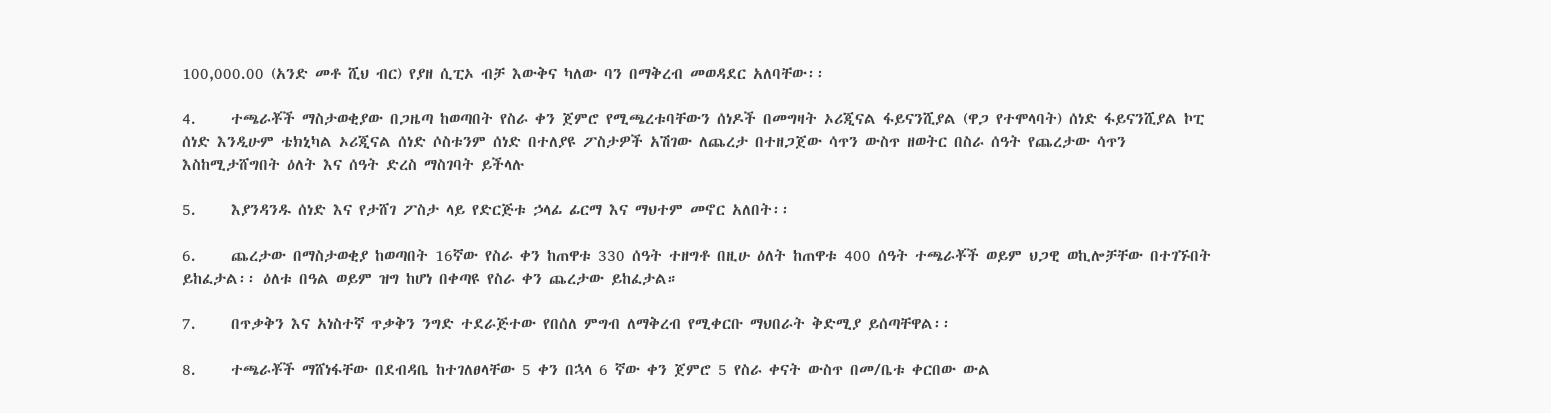100,000.00 (አንድ መቶ ሺህ ብር) የያዘ ሲፒኦ ብቻ እውቅና ካለው ባን በማቅረብ መወዳደር አለባቸው፡፡

4.     ተጫራቾች ማስታወቂያው በጋዜጣ ከወጣበት የስራ ቀን ጀምሮ የሚጫረቱባቸውን ሰነዶች በመግዛት ኦሪጂናል ፋይናንሺያል (ዋጋ የተሞላባት) ሰነድ ፋይናንሺያል ኮፒ ሰነድ እንዲሁም ቴክኒካል ኦሪጂናል ሰነድ ሶስቱንም ሰነድ በተለያዩ ፖስታዎች አሽገው ለጨረታ በተዘጋጀው ሳጥን ውስጥ ዘወትር በስራ ሰዓት የጨረታው ሳጥን እስከሚታሸግበት ዕለት እና ሰዓት ድረስ ማስገባት ይችላሉ

5.     እያንዳንዱ ሰነድ እና የታሸገ ፖስታ ላይ የድርጅቱ ኃላፊ ፊርማ እና ማህተም መኖር አለበት፡፡

6.     ጨረታው በማስታወቂያ ከወጣበት 16ኛው የስራ ቀን ከጠዋቱ 330 ሰዓት ተዘግቶ በዚሁ ዕለት ከጠዋቱ 400 ሰዓት ተጫራቾች ወይም ህጋዊ ወኪሎቻቸው በተገኙበት ይከፈታል፡፡ ዕለቱ በዓል ወይም ዝግ ከሆነ በቀጣዩ የስራ ቀን ጨረታው ይከፈታል።

7.     በጥቃቅን እና አነስተኛ ጥቃቅን ንግድ ተደራጅተው የበሰለ ምግብ ለማቅረብ የሚቀርቡ ማህበራት ቅድሚያ ይሰጣቸዋል፡፡

8.     ተጫራቾች ማሸነፋቸው በደብዳቤ ከተገለፀላቸው 5 ቀን በኋላ 6 ኛው ቀን ጀምሮ 5 የስራ ቀናት ውስጥ በመ/ቤቱ ቀርበው ውል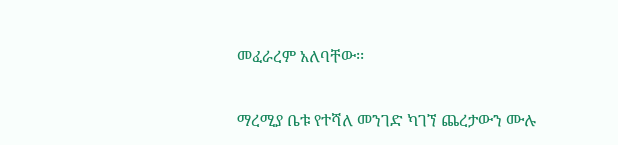መፈራረም አለባቸው፡፡

ማረሚያ ቤቱ የተሻለ መንገድ ካገኘ ጨረታውን ሙሉ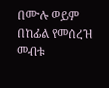በሙሉ ወይም በከፊል የመሰረዝ መብቱ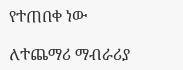የተጠበቀ ነው

ለተጨማሪ ማብራሪያ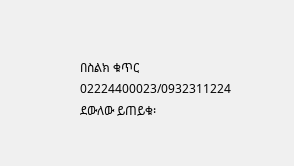በስልክ ቁጥር 02224400023/0932311224 ደውለው ይጠይቁ፡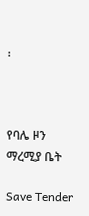፡



የባሌ ዞን ማረሚያ ቤት

Save Tender